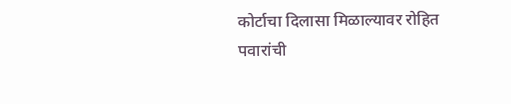कोर्टाचा दिलासा मिळाल्यावर रोहित पवारांची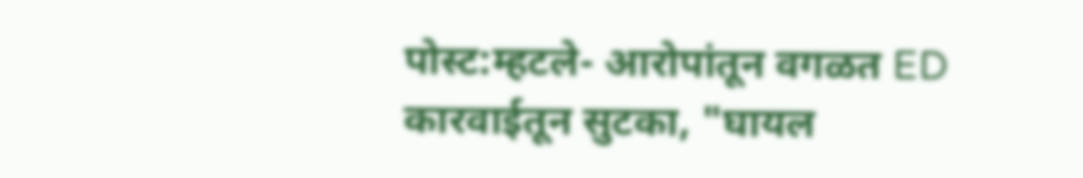पोस्ट:म्हटले- आरोपांतून वगळत ED कारवाईतून सुटका, "घायल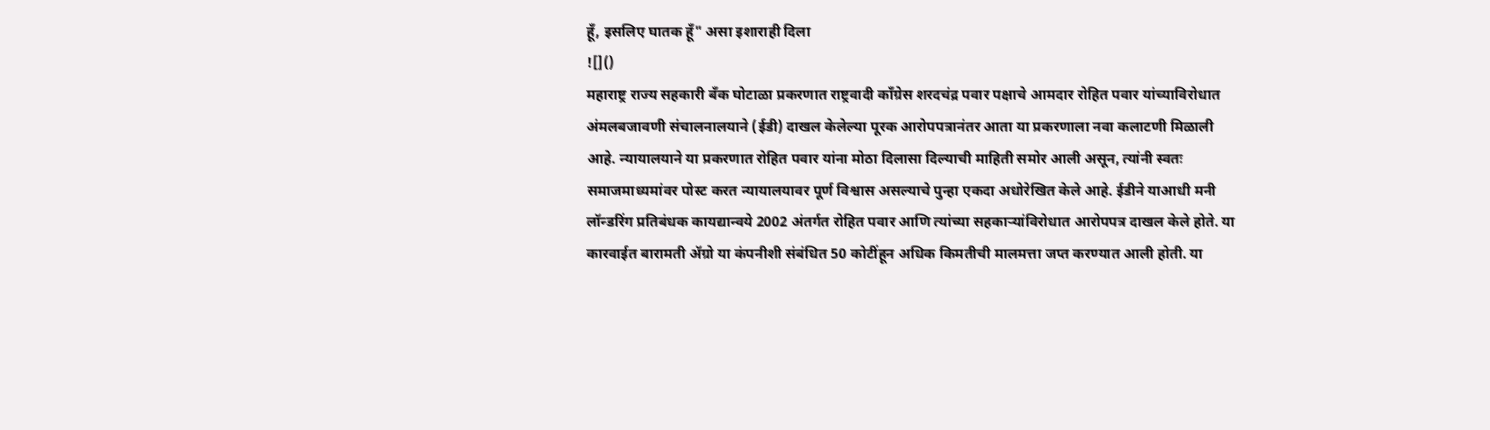हूँ, इसलिए घातक हूँ" असा इशाराही दिला
![]()
महाराष्ट्र राज्य सहकारी बँक घोटाळा प्रकरणात राष्ट्रवादी काँग्रेस शरदचंद्र पवार पक्षाचे आमदार रोहित पवार यांच्याविरोधात अंमलबजावणी संचालनालयाने (ईडी) दाखल केलेल्या पूरक आरोपपत्रानंतर आता या प्रकरणाला नवा कलाटणी मिळाली आहे. न्यायालयाने या प्रकरणात रोहित पवार यांना मोठा दिलासा दिल्याची माहिती समोर आली असून, त्यांनी स्वतः समाजमाध्यमांवर पोस्ट करत न्यायालयावर पूर्ण विश्वास असल्याचे पुन्हा एकदा अधोरेखित केले आहे. ईडीने याआधी मनी लॉन्डरिंग प्रतिबंधक कायद्यान्वये 2002 अंतर्गत रोहित पवार आणि त्यांच्या सहकाऱ्यांविरोधात आरोपपत्र दाखल केले होते. या कारवाईत बारामती ॲग्रो या कंपनीशी संबंधित 50 कोटींहून अधिक किमतीची मालमत्ता जप्त करण्यात आली होती. या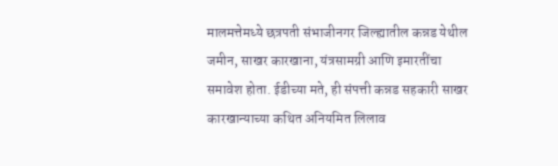मालमत्तेमध्ये छत्रपती संभाजीनगर जिल्ह्यातील कन्नड येथील जमीन, साखर कारखाना, यंत्रसामग्री आणि इमारतींचा समावेश होता. ईडीच्या मते, ही संपत्ती कन्नड सहकारी साखर कारखान्याच्या कथित अनियमित लिलाव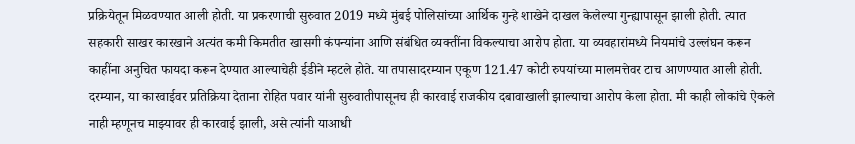प्रक्रियेतून मिळवण्यात आली होती. या प्रकरणाची सुरुवात 2019 मध्ये मुंबई पोलिसांच्या आर्थिक गुन्हे शाखेने दाखल केलेल्या गुन्ह्यापासून झाली होती. त्यात सहकारी साखर कारखाने अत्यंत कमी किमतीत खासगी कंपन्यांना आणि संबंधित व्यक्तींना विकल्याचा आरोप होता. या व्यवहारांमध्ये नियमांचे उल्लंघन करून काहींना अनुचित फायदा करून देण्यात आल्याचेही ईडीने म्हटले होते. या तपासादरम्यान एकूण 121.47 कोटी रुपयांच्या मालमत्तेवर टाच आणण्यात आली होती. दरम्यान, या कारवाईवर प्रतिक्रिया देताना रोहित पवार यांनी सुरुवातीपासूनच ही कारवाई राजकीय दबावाखाली झाल्याचा आरोप केला होता. मी काही लोकांचे ऐकले नाही म्हणूनच माझ्यावर ही कारवाई झाली, असे त्यांनी याआधी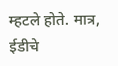म्हटले होते. मात्र, ईडीचे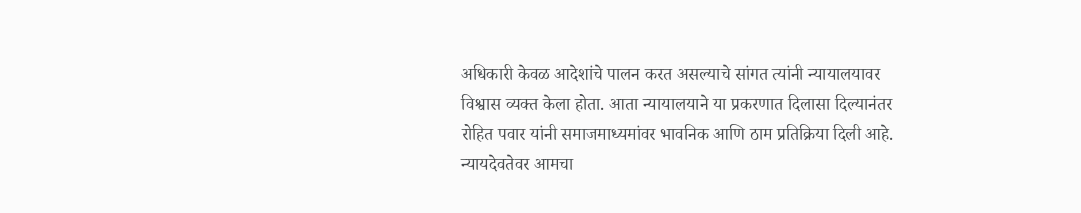अधिकारी केवळ आदेशांचे पालन करत असल्याचे सांगत त्यांनी न्यायालयावर विश्वास व्यक्त केला होता. आता न्यायालयाने या प्रकरणात दिलासा दिल्यानंतर रोहित पवार यांनी समाजमाध्यमांवर भावनिक आणि ठाम प्रतिक्रिया दिली आहे. न्यायदेवतेवर आमचा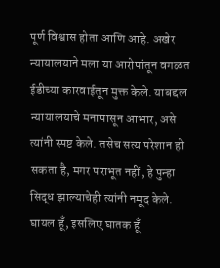पूर्ण विश्वास होता आणि आहे. अखेर न्यायालयाने मला या आरोपांतून वगळत ईडीच्या कारवाईतून मुक्त केले. याबद्दल न्यायालयाचे मनापासून आभार, असे त्यांनी स्पष्ट केले. तसेच सत्य परेशान हो सकता है, मगर पराभूत नहीं, हे पुन्हा सिद्ध झाल्याचेही त्यांनी नमूद केले. घायल हूँ, इसलिए घातक हूँ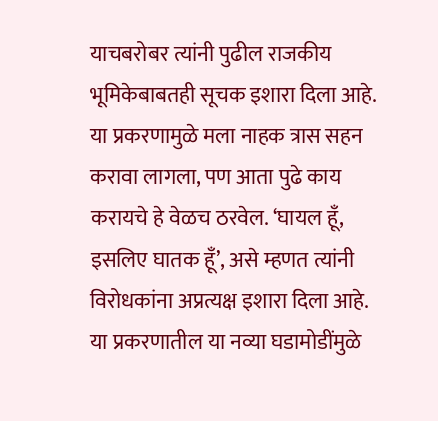याचबरोबर त्यांनी पुढील राजकीय भूमिकेबाबतही सूचक इशारा दिला आहे. या प्रकरणामुळे मला नाहक त्रास सहन करावा लागला, पण आता पुढे काय करायचे हे वेळच ठरवेल. ‘घायल हूँ, इसलिए घातक हूँ’, असे म्हणत त्यांनी विरोधकांना अप्रत्यक्ष इशारा दिला आहे. या प्रकरणातील या नव्या घडामोडींमुळे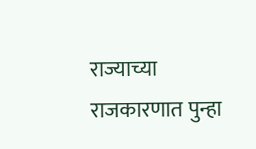राज्याच्या राजकारणात पुन्हा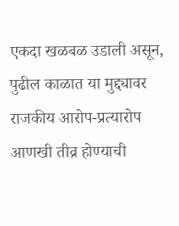एकदा खळबळ उडाली असून, पुढील काळात या मुद्द्यावर राजकीय आरोप-प्रत्यारोप आणखी तीव्र होण्याची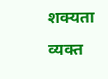शक्यता व्यक्त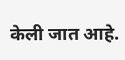केली जात आहे.